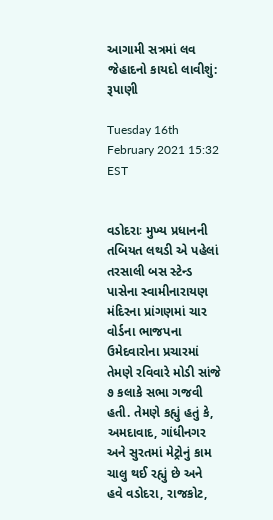આગામી સત્રમાં લવ જેહાદનો કાયદો લાવીશું: રૂપાણી

Tuesday 16th February 2021 15:32 EST


વડોદરાઃ મુખ્ય પ્રધાનની તબિયત લથડી એ પહેલાં તરસાલી બસ સ્ટેન્ડ પાસેના સ્વામીનારાયણ મંદિરના પ્રાંગણમાં ચાર વોર્ડના ભાજપના ઉમેદવારોના પ્રચારમાં તેમણે રવિવારે મોડી સાંજે ૭ કલાકે સભા ગજવી હતી. તેમણે કહ્યું હતું કે, અમદાવાદ, ગાંધીનગર અને સુરતમાં મેટ્રોનું કામ ચાલુ થઈ રહ્યું છે અને હવે વડોદરા, રાજકોટ,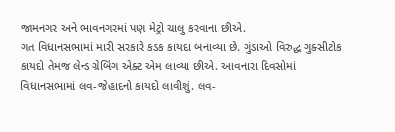જામનગર અને ભાવનગરમાં પણ મેટ્રો ચાલુ કરવાના છીએ.
ગત વિધાનસભામાં મારી સરકારે કડક કાયદા બનાવ્યા છે. ગુંડાઓ વિરુદ્ધ ગુક્સીટોક કાયદો તેમજ લેન્ડ ગ્રેબિંગ એક્ટ એમ લાવ્યા છીએ. આવનારા દિવસોમાં વિધાનસભામાં લવ-જેહાદનો કાયદો લાવીશું. લવ-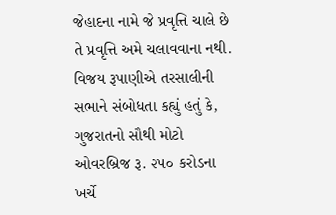જેહાદના નામે જે પ્રવૃત્તિ ચાલે છે તે પ્રવૃત્તિ અમે ચલાવવાના નથી.
વિજય રૂપાણીએ તરસાલીની સભાને સંબોધતા કહ્યું હતું કે, ગુજરાતનો સૌથી મોટો ઓવરબ્રિજ રૂ. ૨૫૦ કરોડના ખર્ચે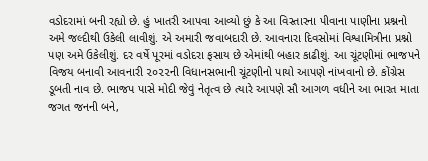વડોદરામાં બની રહ્યો છે. હું ખાતરી આપવા આવ્યો છું કે આ વિસ્તારના પીવાના પાણીના પ્રશ્નનો અમે જલ્દીથી ઉકેલી લાવીશું. એ અમારી જવાબદારી છે. આવનારા દિવસોમાં વિશ્વામિત્રીના પ્રશ્નો પણ અમે ઉકેલીશું. દર વર્ષે પૂરમાં વડોદરા ફસાય છે એમાંથી બહાર કાઢીશું. આ ચૂંટણીમાં ભાજપને વિજય બનાવી આવનારી ૨૦૨૨ની વિધાનસભાની ચૂંટણીનો પાયો આપણે નાંખવાનો છે. કોંગ્રેસ ડૂબતી નાવ છે. ભાજપ પાસે મોદી જેવું નેતૃત્વ છે ત્યારે આપણે સૌ આગળ વધીને આ ભારત માતા જગત જનની બને,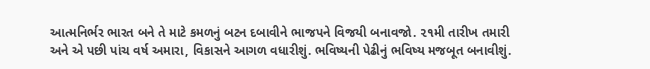આત્મનિર્ભર ભારત બને તે માટે કમળનું બટન દબાવીને ભાજપને વિજયી બનાવજો. ૨૧મી તારીખ તમારી અને એ પછી પાંચ વર્ષ અમારા, વિકાસને આગળ વધારીશું. ભવિષ્યની પેઢીનું ભવિષ્ય મજબૂત બનાવીશું.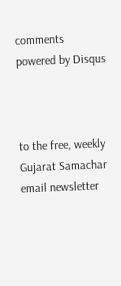comments powered by Disqus



to the free, weekly Gujarat Samachar email newsletter